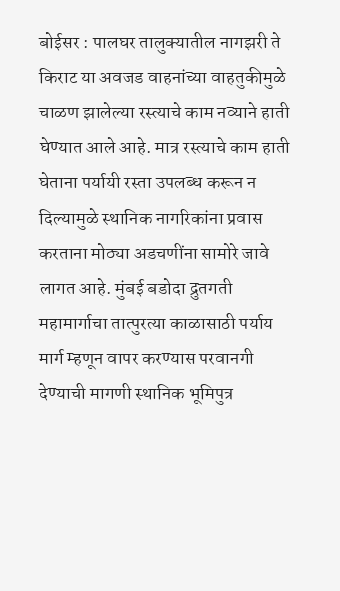बोईसर : पालघर तालुक्यातील नागझरी ते किराट या अवजड वाहनांच्या वाहतुकीमुळे चाळण झालेल्या रस्त्याचे काम नव्याने हाती घेण्यात आले आहे. मात्र रस्त्याचे काम हाती घेताना पर्यायी रस्ता उपलब्ध करून न दिल्यामुळे स्थानिक नागरिकांना प्रवास करताना मोठ्या अडचणींना सामोरे जावे लागत आहे. मुंबई बडोदा द्रुतगती महामार्गाचा तात्पुरत्या काळासाठी पर्याय मार्ग म्हणून वापर करण्यास परवानगी देण्याची मागणी स्थानिक भूमिपुत्र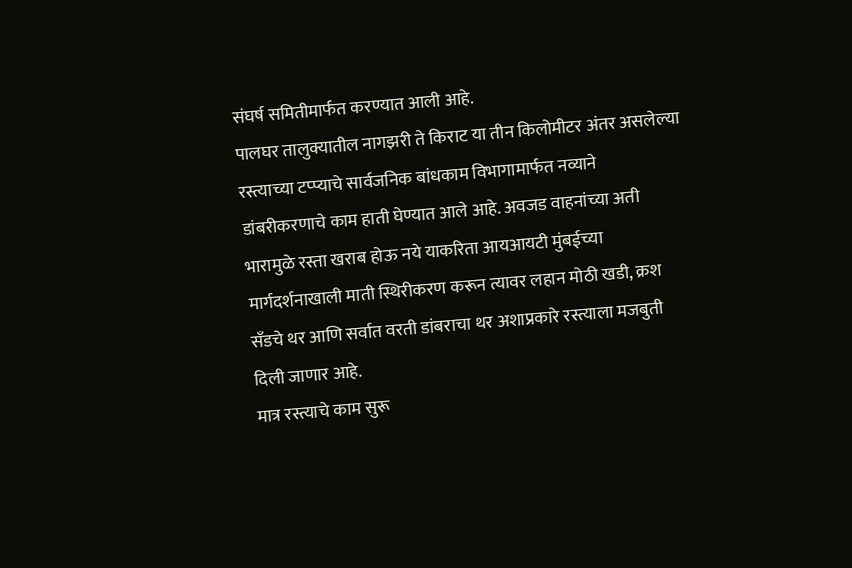संघर्ष समितीमार्फत करण्यात आली आहे.
पालघर तालुक्यातील नागझरी ते किराट या तीन किलोमीटर अंतर असलेल्या रस्त्याच्या टप्प्याचे सार्वजनिक बांधकाम विभागामार्फत नव्याने डांबरीकरणाचे काम हाती घेण्यात आले आहे. अवजड वाहनांच्या अती भारामुळे रस्ता खराब होऊ नये याकरिता आयआयटी मुंबईच्या मार्गदर्शनाखाली माती स्थिरीकरण करून त्यावर लहान मोठी खडी, क्रश सॅंडचे थर आणि सर्वात वरती डांबराचा थर अशाप्रकारे रस्त्याला मजबुती दिली जाणार आहे.
मात्र रस्त्याचे काम सुरू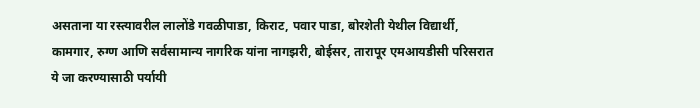असताना या रस्त्यावरील लालोंडे गवळीपाडा, किराट, पवार पाडा, बोरशेती येथील विद्यार्थी, कामगार, रुग्ण आणि सर्वसामान्य नागरिक यांना नागझरी, बोईसर, तारापूर एमआयडीसी परिसरात ये जा करण्यासाठी पर्यायी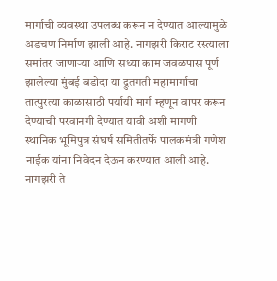मार्गाची व्यवस्था उपलब्ध करून न देण्यात आल्यामुळे अडचण निर्माण झाली आहे. नागझरी किराट रस्त्याला समांतर जाणाऱ्या आणि सध्या काम जवळपास पूर्ण झालेल्या मुंबई बडोदा या द्रुतगती महामार्गाचा तात्पुरत्या काळासाठी पर्यायी मार्ग म्हणून वापर करून देण्याची परवानगी देण्यात यावी अशी मागणी स्थानिक भूमिपुत्र संघर्ष समितीतर्फे पालकमंत्री गणेश नाईक यांना निवेदन देऊन करण्यात आली आहे.
नागझरी ते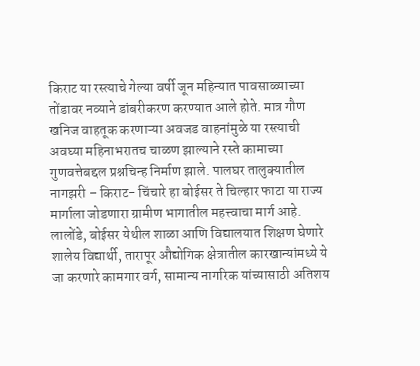किराट या रस्त्याचे गेल्या वर्षी जून महिन्यात पावसाळ्याच्या तोंडावर नव्याने डांबरीकरण करण्यात आले होते. मात्र गौण खनिज वाहतूक करणाऱ्या अवजड वाहनांमुळे या रस्त्याची अवघ्या महिनाभरातच चाळण झाल्याने रस्ते कामाच्या गुणवत्तेबद्दल प्रश्नचिन्ह निर्माण झाले. पालघर तालुक्यातील नागझरी – किराट- चिंचारे हा बोईसर ते चिल्हार फाटा या राज्य मार्गाला जोडणारा ग्रामीण भागातील महत्त्वाचा मार्ग आहे.
लालोंडे, बोईसर येथील शाळा आणि विद्यालयात शिक्षण घेणारे शालेय विद्यार्थी, तारापूर औद्योगिक क्षेत्रातील कारखान्यांमध्ये ये जा करणारे कामगार वर्ग, सामान्य नागरिक यांच्यासाठी अतिशय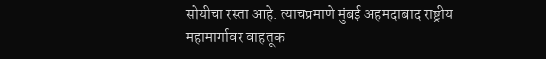सोयीचा रस्ता आहे. त्याचप्रमाणे मुंबई अहमदाबाद राष्ट्रीय महामार्गावर वाहतूक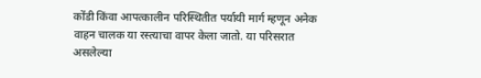कोंडी किंवा आपत्कालीन परिस्थितीत पर्यायी मार्ग म्हणून अनेक वाहन चालक या रस्त्याचा वापर केला जातो. या परिसरात असलेल्या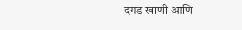दगड खाणी आणि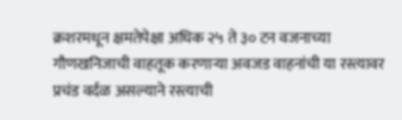क्रशरमधून क्षमतेपेक्षा अधिक २५ ते ३० टन वजनाच्या गौणखनिजाची वाहतूक करणाऱ्या अवजड वाहनांची या रस्त्यावर प्रचंड वर्दळ असल्याने रस्त्याची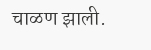चाळण झाली.